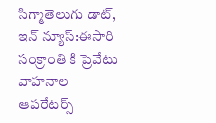సిగ్మాతెలుగు డాట్, ఇన్ న్యూస్:ఈసారి సంక్రాంతి కి ప్రెవేటు వాహనాల ఆపరేటర్స్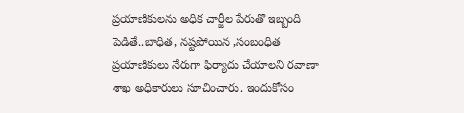ప్రయాణికులను అధిక చార్జీల పేరుతొ ఇబ్బంది పెడితే..బాధిత, నష్టపోయిన ,సంబంధిత ప్రయాణికులు నేరుగా ఫిర్యాదు చేయాలని రవాణా శాఖ అధికారులు సూచించారు. ఇందుకోసం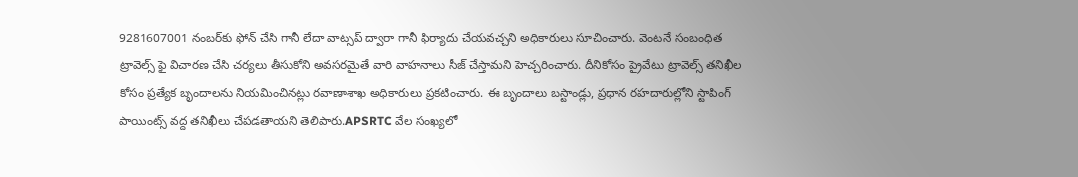9281607001 నంబర్‌కు ఫోన్ చేసి గానీ లేదా వాట్సప్ ద్వారా గానీ ఫిర్యాదు చేయవచ్చని అధికారులు సూచించారు. వెంటనే సంబంధిత ట్రావెల్స్ ఫై విచారణ చేసి చర్యలు తీసుకోని అవసరమైతే వారి వాహనాలు సీజ్ చేస్తామని హెచ్చరించారు. దీనికోసం ప్రైవేటు ట్రావెల్స్ తనిఖీల కోసం ప్రత్యేక బృందాలను నియమించినట్లు రవాణాశాఖ అధికారులు ప్రకటించారు. ఈ బృందాలు బస్టాండ్లు, ప్రధాన రహదారుల్లోని స్టాపింగ్ పాయింట్స్ వద్ద తనిఖీలు చేపడతాయని తెలిపారు.APSRTC వేల సంఖ్యలో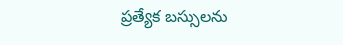ప్రత్యేక బస్సులను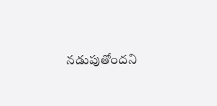నడుపుతోందని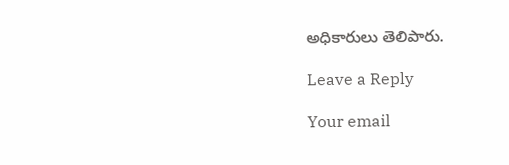అధికారులు తెలిపారు.

Leave a Reply

Your email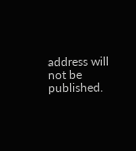address will not be published.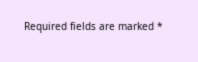Required fields are marked *